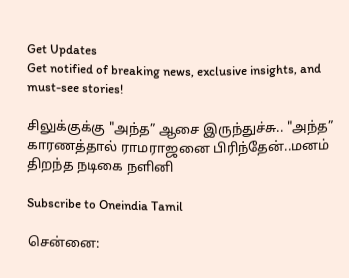Get Updates
Get notified of breaking news, exclusive insights, and must-see stories!

சிலுக்குக்கு "அந்த” ஆசை இருந்துச்சு.. "அந்த” காரணத்தால் ராமராஜனை பிரிந்தேன்..மனம் திறந்த நடிகை நளினி

Subscribe to Oneindia Tamil

சென்னை: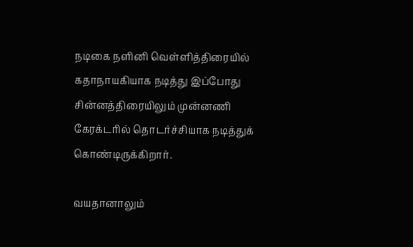நடிகை நளினி வெள்ளித்திரையில் கதாநாயகியாக நடித்து இப்போது சின்னத்திரையிலும் முன்னணி கேரக்டரில் தொடர்ச்சியாக நடித்துக் கொண்டிருக்கிறார்.

வயதானாலும்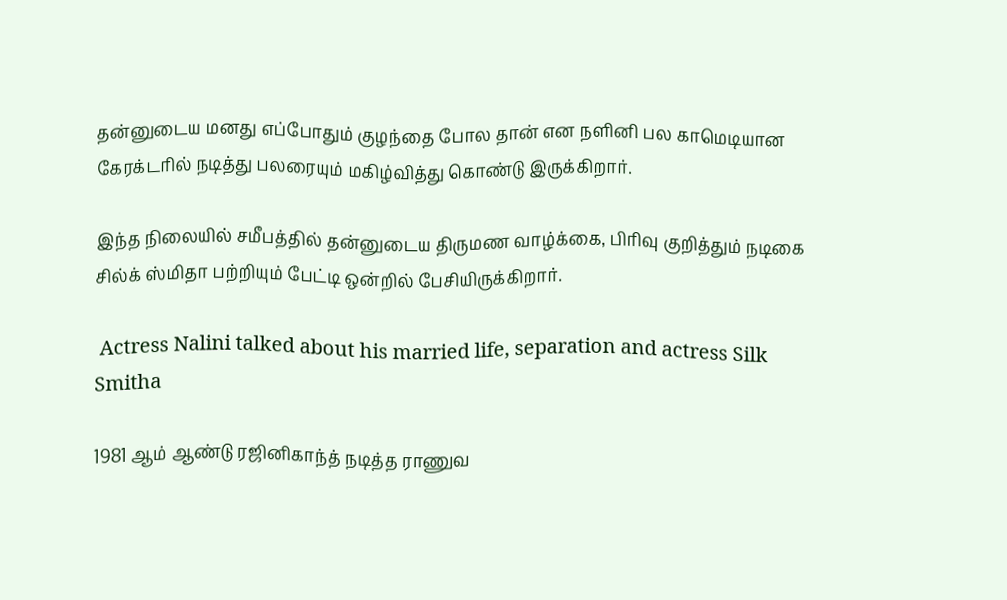தன்னுடைய மனது எப்போதும் குழந்தை போல தான் என நளினி பல காமெடியான கேரக்டரில் நடித்து பலரையும் மகிழ்வித்து கொண்டு இருக்கிறார்.

இந்த நிலையில் சமீபத்தில் தன்னுடைய திருமண வாழ்க்கை, பிரிவு குறித்தும் நடிகை சில்க் ஸ்மிதா பற்றியும் பேட்டி ஒன்றில் பேசியிருக்கிறார்.

 Actress Nalini talked about his married life, separation and actress Silk Smitha

1981 ஆம் ஆண்டு ரஜினிகாந்த் நடித்த ராணுவ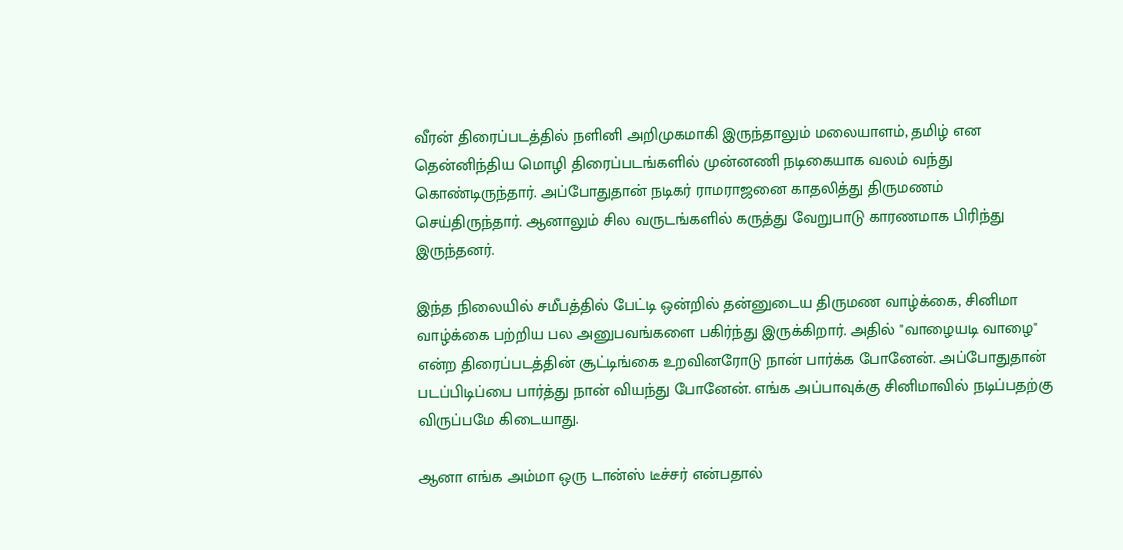வீரன் திரைப்படத்தில் நளினி அறிமுகமாகி இருந்தாலும் மலையாளம், தமிழ் என தென்னிந்திய மொழி திரைப்படங்களில் முன்னணி நடிகையாக வலம் வந்து கொண்டிருந்தார். அப்போதுதான் நடிகர் ராமராஜனை காதலித்து திருமணம் செய்திருந்தார். ஆனாலும் சில வருடங்களில் கருத்து வேறுபாடு காரணமாக பிரிந்து இருந்தனர்.

இந்த நிலையில் சமீபத்தில் பேட்டி ஒன்றில் தன்னுடைய திருமண வாழ்க்கை, சினிமா வாழ்க்கை பற்றிய பல அனுபவங்களை பகிர்ந்து இருக்கிறார். அதில் "வாழையடி வாழை" என்ற திரைப்படத்தின் சூட்டிங்கை உறவினரோடு நான் பார்க்க போனேன். அப்போதுதான் படப்பிடிப்பை பார்த்து நான் வியந்து போனேன். எங்க அப்பாவுக்கு சினிமாவில் நடிப்பதற்கு விருப்பமே கிடையாது.

ஆனா எங்க அம்மா ஒரு டான்ஸ் டீச்சர் என்பதால்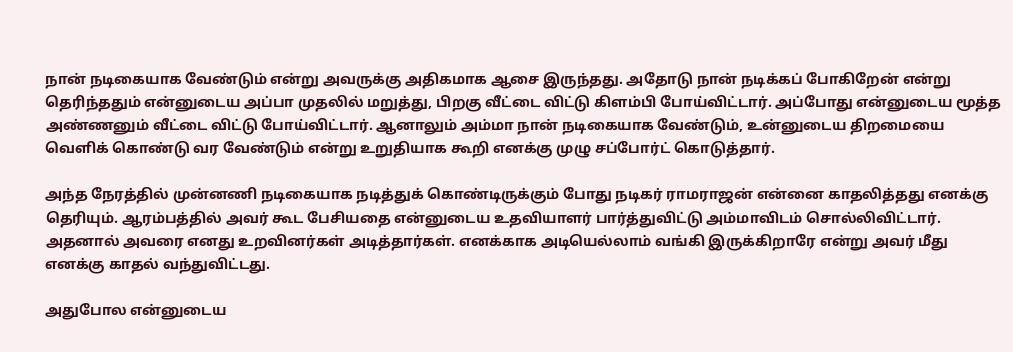நான் நடிகையாக வேண்டும் என்று அவருக்கு அதிகமாக ஆசை இருந்தது. அதோடு நான் நடிக்கப் போகிறேன் என்று தெரிந்ததும் என்னுடைய அப்பா முதலில் மறுத்து, பிறகு வீட்டை விட்டு கிளம்பி போய்விட்டார். அப்போது என்னுடைய மூத்த அண்ணனும் வீட்டை விட்டு போய்விட்டார். ஆனாலும் அம்மா நான் நடிகையாக வேண்டும், உன்னுடைய திறமையை வெளிக் கொண்டு வர வேண்டும் என்று உறுதியாக கூறி எனக்கு முழு சப்போர்ட் கொடுத்தார்.

அந்த நேரத்தில் முன்னணி நடிகையாக நடித்துக் கொண்டிருக்கும் போது நடிகர் ராமராஜன் என்னை காதலித்தது எனக்கு தெரியும். ஆரம்பத்தில் அவர் கூட பேசியதை என்னுடைய உதவியாளர் பார்த்துவிட்டு அம்மாவிடம் சொல்லிவிட்டார். அதனால் அவரை எனது உறவினர்கள் அடித்தார்கள். எனக்காக அடியெல்லாம் வங்கி இருக்கிறாரே என்று அவர் மீது எனக்கு காதல் வந்துவிட்டது.

அதுபோல என்னுடைய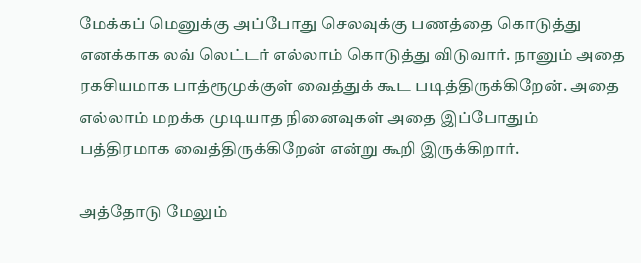மேக்கப் மெனுக்கு அப்போது செலவுக்கு பணத்தை கொடுத்து எனக்காக லவ் லெட்டர் எல்லாம் கொடுத்து விடுவார். நானும் அதை ரகசியமாக பாத்ரூமுக்குள் வைத்துக் கூட படித்திருக்கிறேன். அதை எல்லாம் மறக்க முடியாத நினைவுகள் அதை இப்போதும் பத்திரமாக வைத்திருக்கிறேன் என்று கூறி இருக்கிறார்.

அத்தோடு மேலும்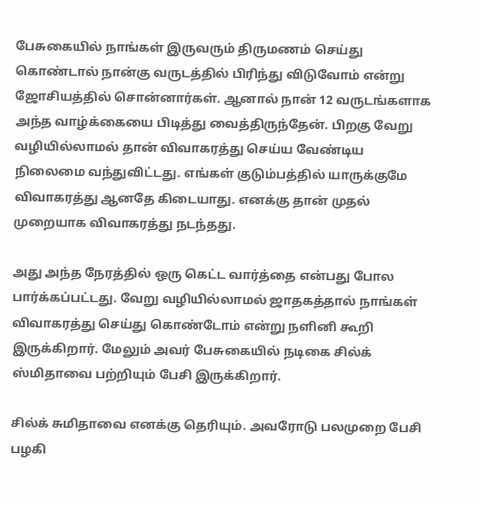பேசுகையில் நாங்கள் இருவரும் திருமணம் செய்து கொண்டால் நான்கு வருடத்தில் பிரிந்து விடுவோம் என்று ஜோசியத்தில் சொன்னார்கள். ஆனால் நான் 12 வருடங்களாக அந்த வாழ்க்கையை பிடித்து வைத்திருந்தேன். பிறகு வேறு வழியில்லாமல் தான் விவாகரத்து செய்ய வேண்டிய நிலைமை வந்துவிட்டது. எங்கள் குடும்பத்தில் யாருக்குமே விவாகரத்து ஆனதே கிடையாது. எனக்கு தான் முதல் முறையாக விவாகரத்து நடந்தது.

அது அந்த நேரத்தில் ஒரு கெட்ட வார்த்தை என்பது போல பார்க்கப்பட்டது. வேறு வழியில்லாமல் ஜாதகத்தால் நாங்கள் விவாகரத்து செய்து கொண்டோம் என்று நளினி கூறி இருக்கிறார். மேலும் அவர் பேசுகையில் நடிகை சில்க் ஸ்மிதாவை பற்றியும் பேசி இருக்கிறார்.

சில்க் சுமிதாவை எனக்கு தெரியும். அவரோடு பலமுறை பேசி பழகி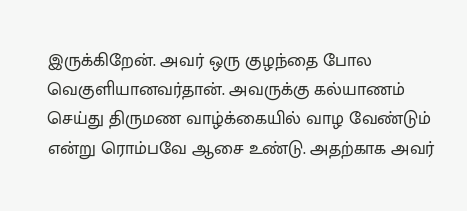இருக்கிறேன். அவர் ஒரு குழந்தை போல வெகுளியானவர்தான். அவருக்கு கல்யாணம் செய்து திருமண வாழ்க்கையில் வாழ வேண்டும் என்று ரொம்பவே ஆசை உண்டு. அதற்காக அவர்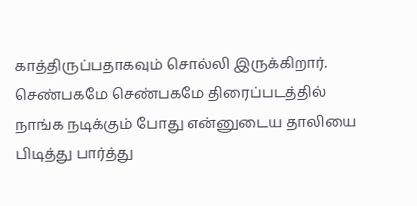காத்திருப்பதாகவும் சொல்லி இருக்கிறார். செண்பகமே செண்பகமே திரைப்படத்தில் நாங்க நடிக்கும் போது என்னுடைய தாலியை பிடித்து பார்த்து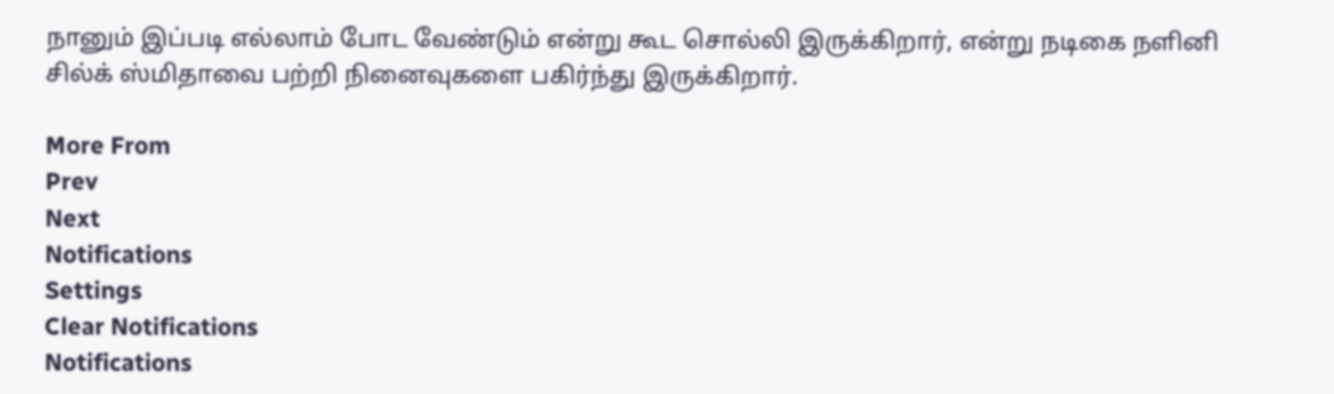நானும் இப்படி எல்லாம் போட வேண்டும் என்று கூட சொல்லி இருக்கிறார், என்று நடிகை நளினி சில்க் ஸ்மிதாவை பற்றி நினைவுகளை பகிர்ந்து இருக்கிறார்.

More From
Prev
Next
Notifications
Settings
Clear Notifications
Notifications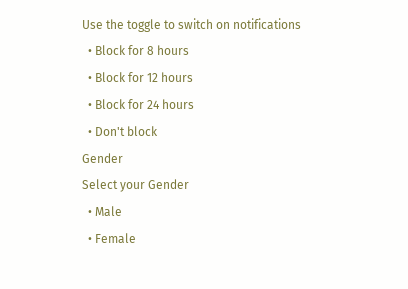Use the toggle to switch on notifications
  • Block for 8 hours
  • Block for 12 hours
  • Block for 24 hours
  • Don't block
Gender
Select your Gender
  • Male
  • Female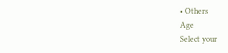• Others
Age
Select your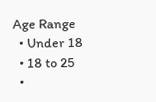Age Range
  • Under 18
  • 18 to 25
  •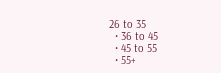26 to 35
  • 36 to 45
  • 45 to 55
  • 55+